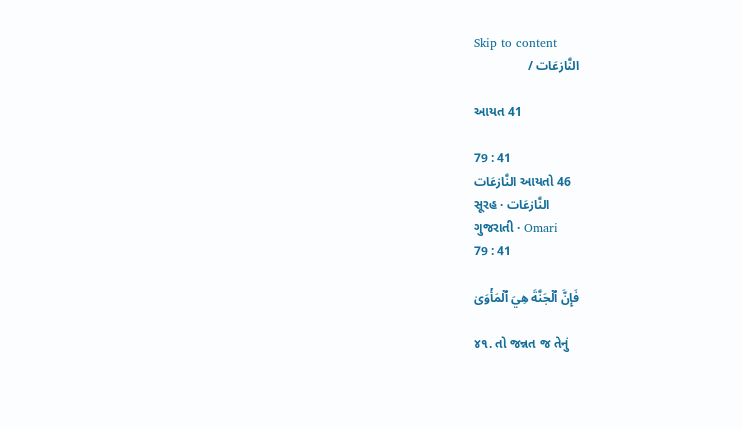Skip to content
النَّازعَات /

આયત 41

79 : 41
النَّازعَات આયતો 46
સૂરહ · النَّازعَات
ગુજરાતી · Omari
79 : 41

فَإِنَّ ٱلۡجَنَّةَ هِيَ ٱلۡمَأۡوَىٰ

૪૧. તો જન્નત જ તેનું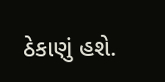ઠેકાણું હશે.